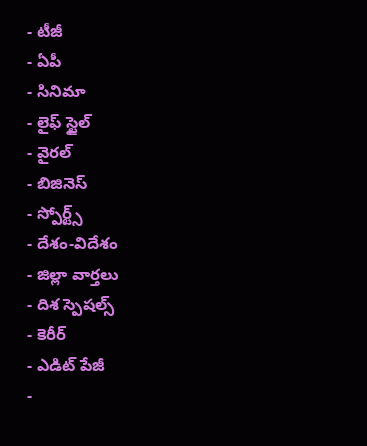- టీజీ
- ఏపీ
- సినిమా
- లైఫ్ స్టైల్
- వైరల్
- బిజినెస్
- స్పోర్ట్స్
- దేశం-విదేశం
- జిల్లా వార్తలు
- దిశ స్పెషల్స్
- కెరీర్
- ఎడిట్ పేజీ
-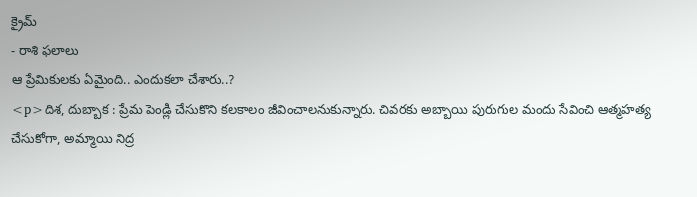క్రైమ్
- రాశి ఫలాలు
ఆ ప్రేమికులకు ఏమైంది.. ఎందుకలా చేశారు..?
<p>దిశ, దుబ్బాక : ప్రేమ పెండ్లి చేసుకొని కలకాలం జీవించాలనుకున్నారు. చివరకు అబ్బాయి పురుగుల మందు సేవించి ఆత్మహత్య చేసుకోగా, అమ్మాయి నిద్ర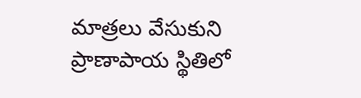మాత్రలు వేసుకుని ప్రాణాపాయ స్థితిలో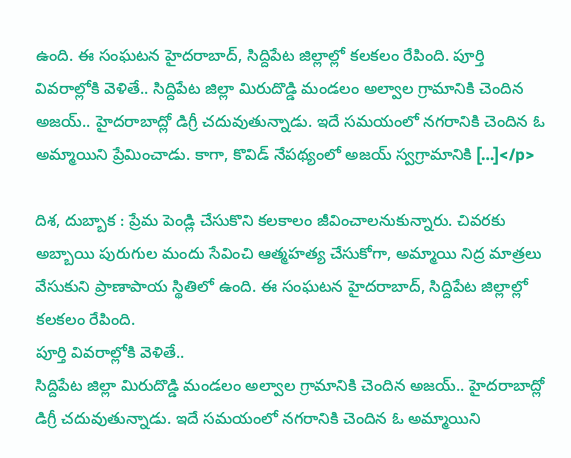ఉంది. ఈ సంఘటన హైదరాబాద్, సిద్దిపేట జిల్లాల్లో కలకలం రేపింది. పూర్తి వివరాల్లోకి వెళితే.. సిద్దిపేట జిల్లా మిరుదొడ్డి మండలం అల్వాల గ్రామానికి చెందిన అజయ్.. హైదరాబాద్లో డిగ్రీ చదువుతున్నాడు. ఇదే సమయంలో నగరానికి చెందిన ఓ అమ్మాయిని ప్రేమించాడు. కాగా, కొవిడ్ నేపథ్యంలో అజయ్ స్వగ్రామానికి […]</p>

దిశ, దుబ్బాక : ప్రేమ పెండ్లి చేసుకొని కలకాలం జీవించాలనుకున్నారు. చివరకు అబ్బాయి పురుగుల మందు సేవించి ఆత్మహత్య చేసుకోగా, అమ్మాయి నిద్ర మాత్రలు వేసుకుని ప్రాణాపాయ స్థితిలో ఉంది. ఈ సంఘటన హైదరాబాద్, సిద్దిపేట జిల్లాల్లో కలకలం రేపింది.
పూర్తి వివరాల్లోకి వెళితే..
సిద్దిపేట జిల్లా మిరుదొడ్డి మండలం అల్వాల గ్రామానికి చెందిన అజయ్.. హైదరాబాద్లో డిగ్రీ చదువుతున్నాడు. ఇదే సమయంలో నగరానికి చెందిన ఓ అమ్మాయిని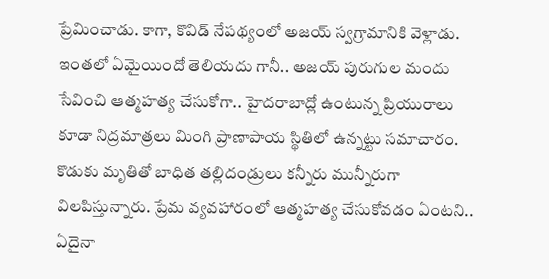ప్రేమించాడు. కాగా, కొవిడ్ నేపథ్యంలో అజయ్ స్వగ్రామానికి వెళ్లాడు. ఇంతలో ఏమైయిందో తెలియదు గానీ.. అజయ్ పురుగుల మందు సేవించి ఆత్మహత్య చేసుకోగా.. హైదరాబాద్లో ఉంటున్న ప్రియురాలు కూడా నిద్రమాత్రలు మింగి ప్రాణాపాయ స్థితిలో ఉన్నట్టు సమాచారం. కొడుకు మృతితో బాధిత తల్లిదండ్రులు కన్నీరు మున్నీరుగా విలపిస్తున్నారు. ప్రేమ వ్యవహారంలో ఆత్మహత్య చేసుకోవడం ఏంటని.. ఏదైనా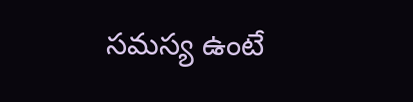సమస్య ఉంటే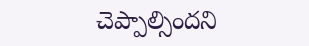చెప్పాల్సిందని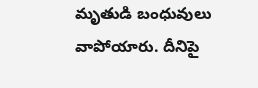మృతుడి బంధువులు వాపోయారు. దీనిపై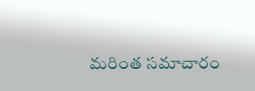మరింత సమాచారం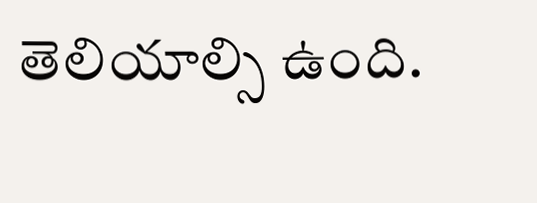తెలియాల్సి ఉంది.